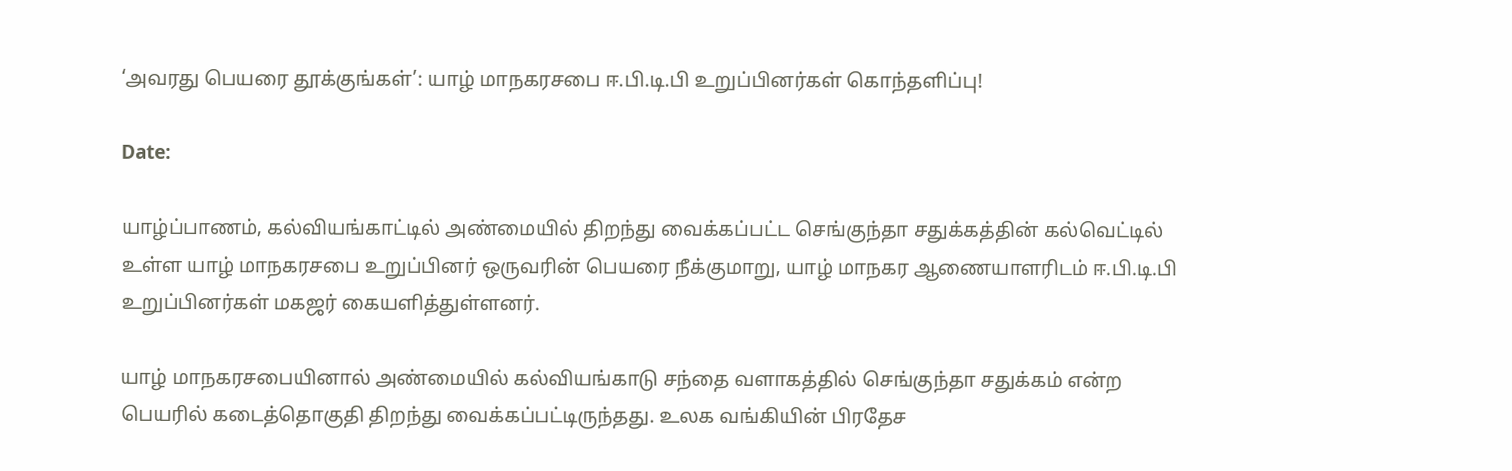‘அவரது பெயரை தூக்குங்கள்’: யாழ் மாநகரசபை ஈ.பி.டி.பி உறுப்பினர்கள் கொந்தளிப்பு!

Date:

யாழ்ப்பாணம், கல்வியங்காட்டில் அண்மையில் திறந்து வைக்கப்பட்ட செங்குந்தா சதுக்கத்தின் கல்வெட்டில் உள்ள யாழ் மாநகரசபை உறுப்பினர் ஒருவரின் பெயரை நீக்குமாறு, யாழ் மாநகர ஆணையாளரிடம் ஈ.பி.டி.பி உறுப்பினர்கள் மகஜர் கையளித்துள்ளனர்.

யாழ் மாநகரசபையினால் அண்மையில் கல்வியங்காடு சந்தை வளாகத்தில் செங்குந்தா சதுக்கம் என்ற பெயரில் கடைத்தொகுதி திறந்து வைக்கப்பட்டிருந்தது. உலக வங்கியின் பிரதேச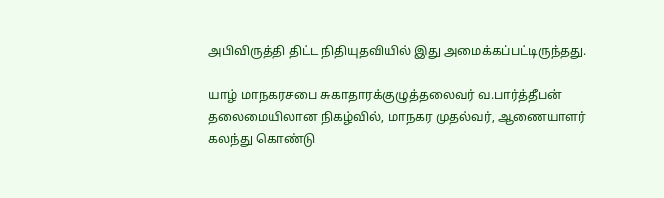அபிவிருத்தி திட்ட நிதியுதவியில் இது அமைக்கப்பட்டிருந்தது.

யாழ் மாநகரசபை சுகாதாரக்குழுத்தலைவர் வ.பார்த்தீபன் தலைமையிலான நிகழ்வில், மாநகர முதல்வர், ஆணையாளர் கலந்து கொண்டு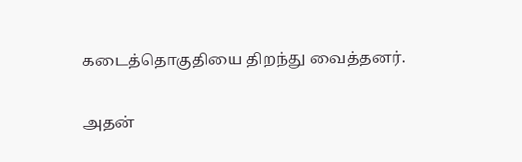கடைத்தொகுதியை திறந்து வைத்தனர்.

அதன்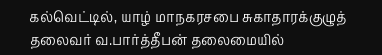கல்வெட்டில், யாழ் மாநகரசபை சுகாதாரக்குழுத் தலைவர் வ.பார்த்தீபன் தலைமையில்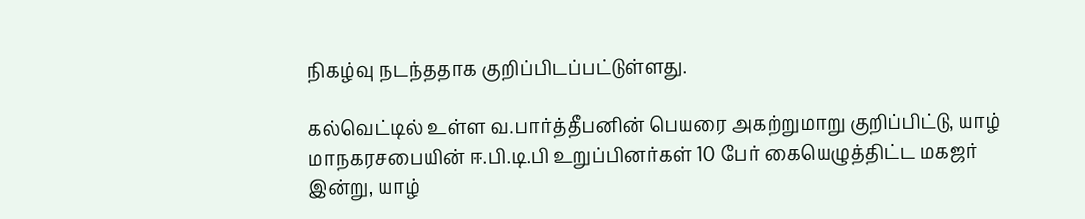நிகழ்வு நடந்ததாக குறிப்பிடப்பட்டுள்ளது.

கல்வெட்டில் உள்ள வ.பார்த்தீபனின் பெயரை அகற்றுமாறு குறிப்பிட்டு, யாழ் மாநகரசபையின் ஈ.பி.டி.பி உறுப்பினர்கள் 10 பேர் கையெழுத்திட்ட மகஜர் இன்று, யாழ்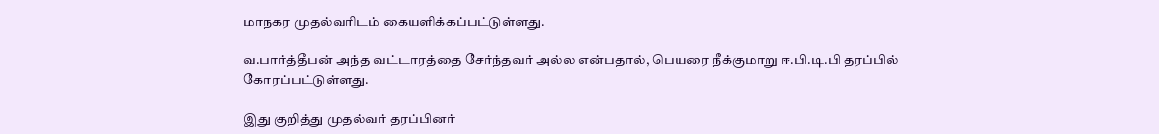மாநகர முதல்வரிடம் கையளிக்கப்பட்டுள்ளது.

வ.பார்த்தீபன் அந்த வட்டாரத்தை சேர்ந்தவர் அல்ல என்பதால், பெயரை நீக்குமாறு ஈ.பி.டி.பி தரப்பில் கோரப்பட்டுள்ளது.

இது குறித்து முதல்வர் தரப்பினர்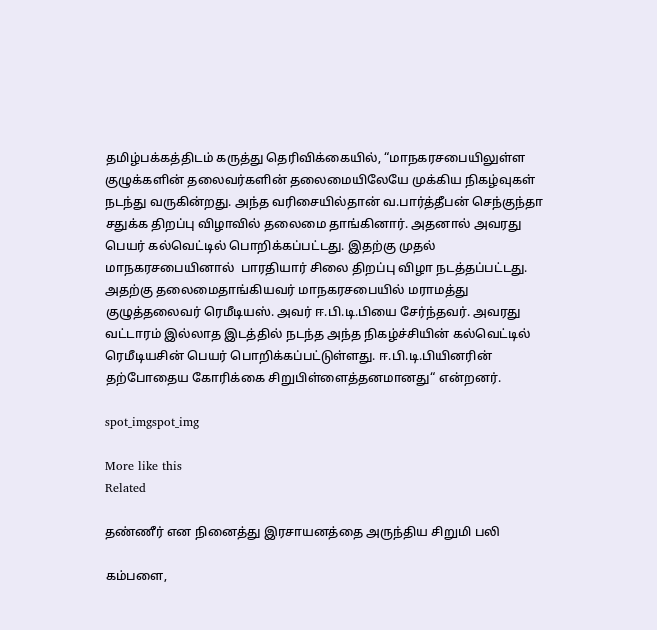தமிழ்பக்கத்திடம் கருத்து தெரிவிக்கையில், “மாநகரசபையிலுள்ள குழுக்களின் தலைவர்களின் தலைமையிலேயே முக்கிய நிகழ்வுகள் நடந்து வருகின்றது. அந்த வரிசையில்தான் வ.பார்த்தீபன் செந்குந்தா சதுக்க திறப்பு விழாவில் தலைமை தாங்கினார். அதனால் அவரது பெயர் கல்வெட்டில் பொறிக்கப்பட்டது. இதற்கு முதல் மாநகரசபையினால்  பாரதியார் சிலை திறப்பு விழா நடத்தப்பட்டது. அதற்கு தலைமைதாங்கியவர் மாநகரசபையில் மராமத்து குழுத்தலைவர் ரெமீடியஸ். அவர் ஈ.பி.டி.பியை சேர்ந்தவர். அவரது வட்டாரம் இல்லாத இடத்தில் நடந்த அந்த நிகழ்ச்சியின் கல்வெட்டில் ரெமீடியசின் பெயர் பொறிக்கப்பட்டுள்ளது. ஈ.பி.டி.பியினரின் தற்போதைய கோரிக்கை சிறுபிள்ளைத்தனமானது“ என்றனர்.

spot_imgspot_img

More like this
Related

தண்ணீர் என நினைத்து இரசாயனத்தை அருந்திய சிறுமி பலி

கம்பளை,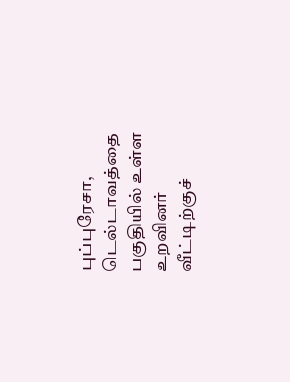புப்புரேசா, டெல்டாவத்தை பகுதியில் உள்ள உறவினர் வீட்டிற்குச்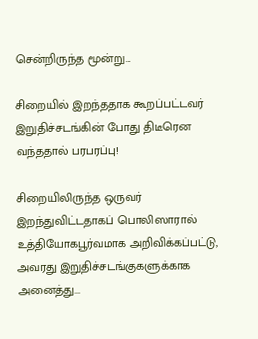சென்றிருந்த மூன்று...

சிறையில் இறந்ததாக கூறப்பட்டவர் இறுதிச்சடங்கின் போது திடீரென வந்ததால் பரபரப்பு!

சிறையிலிருந்த ஒருவர் இறந்துவிட்டதாகப் பொலிஸாரால் உத்தியோகபூர்வமாக அறிவிக்கப்பட்டு, அவரது இறுதிச்சடங்குகளுக்காக அனைத்து...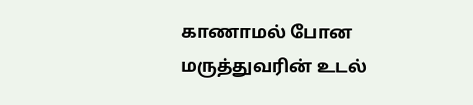காணாமல் போன மருத்துவரின் உடல்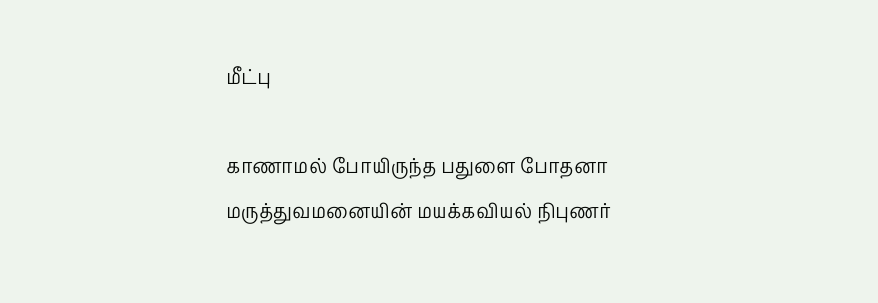மீட்பு

காணாமல் போயிருந்த பதுளை போதனா மருத்துவமனையின் மயக்கவியல் நிபுணர்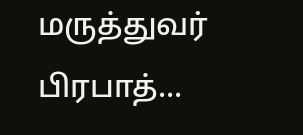மருத்துவர் பிரபாத்...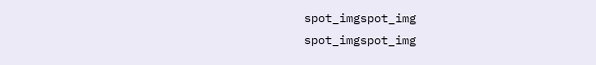spot_imgspot_img
spot_imgspot_img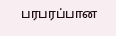பரபரப்பான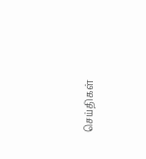செய்திகள்